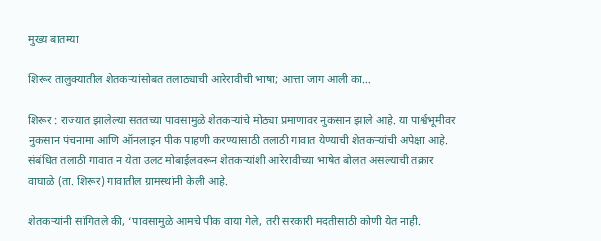मुख्य बातम्या

शिरूर तालुक्यातील शेतकऱ्यांसोबत तलाठ्याची आरेरावीची भाषा; आत्ता जाग आली का…

शिरूर : राज्यात झालेल्या सततच्या पावसामुळे शेतकऱ्यांचे मोठ्या प्रमाणावर नुकसान झाले आहे. या पार्श्वभूमीवर नुकसान पंचनामा आणि ऑनलाइन पीक पाहणी करण्यासाठी तलाठी गावात येण्याची शेतकऱ्यांची अपेक्षा आहे. संबंधित तलाठी गावात न येता उलट मोबाईलवरून शेतकऱ्यांशी आरेरावीच्या भाषेत बोलत असल्याची तक्रार वाघाळे (ता. शिरूर) गावातील ग्रामस्थांनी केली आहे.

शेतकऱ्यांनी सांगितले की, ‘पावसामुळे आमचे पीक वाया गेले, तरी सरकारी मदतीसाठी कोणी येत नाही.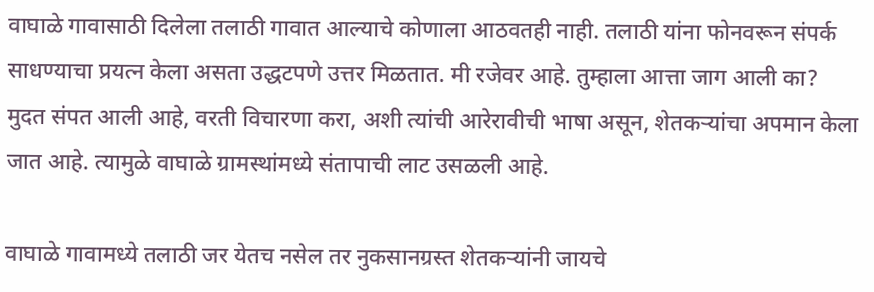वाघाळे गावासाठी दिलेला तलाठी गावात आल्याचे कोणाला आठवतही नाही. तलाठी यांना फोनवरून संपर्क साधण्याचा प्रयत्न केला असता उद्धटपणे उत्तर मिळतात. मी रजेवर आहे. तुम्हाला आत्ता जाग आली का? मुदत संपत आली आहे, वरती विचारणा करा, अशी त्यांची आरेरावीची भाषा असून, शेतकऱ्यांचा अपमान केला जात आहे. त्यामुळे वाघाळे ग्रामस्थांमध्ये संतापाची लाट उसळली आहे.

वाघाळे गावामध्ये तलाठी जर येतच नसेल तर नुकसानग्रस्त शेतकऱ्यांनी जायचे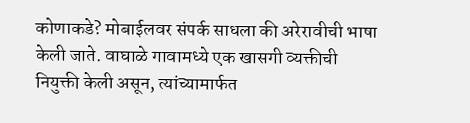कोणाकडे? मोबाईलवर संपर्क साधला की अरेरावीची भाषा केली जाते. वाघाळे गावामध्ये एक खासगी व्यक्तीची नियुक्ती केली असून, त्यांच्यामार्फत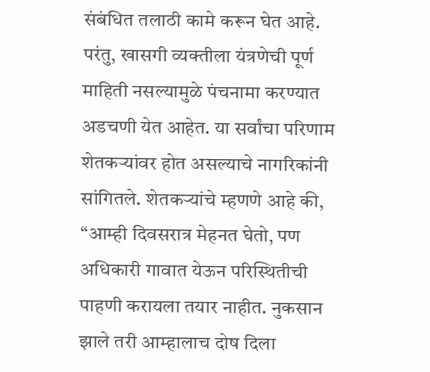संबंधित तलाठी कामे करून घेत आहे. परंतु, खासगी व्यक्तीला यंत्रणेची पूर्ण माहिती नसल्यामुळे पंचनामा करण्यात अडचणी येत आहेत. या सर्वांचा परिणाम शेतकऱ्यांवर होत असल्याचे नागरिकांनी सांगितले. शेतकऱ्यांचे म्हणणे आहे की, “आम्ही दिवसरात्र मेहनत घेतो, पण अधिकारी गावात येऊन परिस्थितीची पाहणी करायला तयार नाहीत. नुकसान झाले तरी आम्हालाच दोष दिला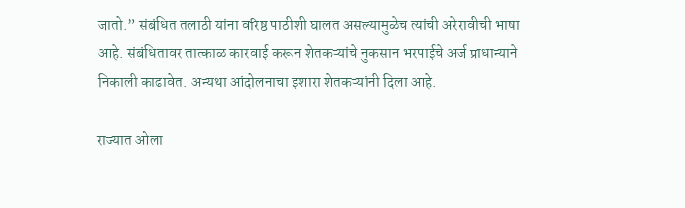जातो.” संबंधित तलाठी यांना वरिष्ठ पाठीशी घालत असल्यामुळेच त्यांची अरेरावीची भाषा आहे. संबंधितावर तात्काळ कारवाई करून शेतकऱ्यांचे नुकसान भरपाईचे अर्ज प्राधान्याने निकाली काढावेत. अन्यथा आंदोलनाचा इशारा शेतकऱ्यांनी दिला आहे.

राज्यात ओला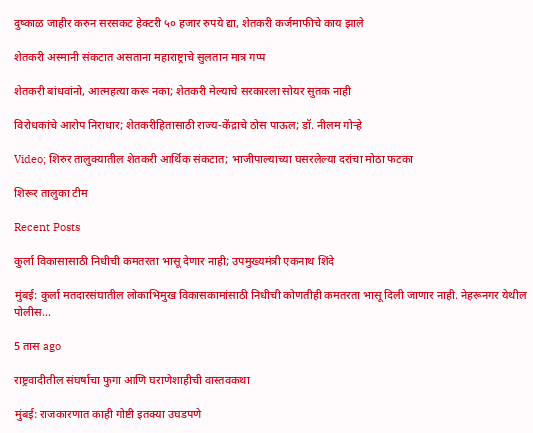दुष्काळ जाहीर करुन सरसकट हेक्टरी ५० हजार रुपये द्या, शेतकरी कर्जमाफीचे काय झाले

शेतकरी अस्मानी संकटात असताना महाराष्ट्राचे सुलतान मात्र गप्प

शेतकरी बांधवांनो, आत्महत्या करू नका; शेतकरी मेल्याचे सरकारला सोयर सुतक नाही

विरोधकांचे आरोप निराधार; शेतकरीहितासाठी राज्य-केंद्राचे ठोस पाऊल; डॉ. नीलम गोऱ्हे

Video; शिरुर तालुक्यातील शेतकरी आर्थिक संकटात; भाजीपाल्याच्या घसरलेल्या दरांचा मोठा फटका

शिरूर तालुका टीम

Recent Posts

कुर्ला विकासासाठी निधीची कमतरता भासू देणार नाही; उपमुख्यमंत्री एकनाथ शिंदे

मुंबई: कुर्ला मतदारसंघातील लोकाभिमुख विकासकामांसाठी निधीची कोणतीही कमतरता भासू दिली जाणार नाही. नेहरूनगर येथील पोलीस…

5 तास ago

राष्ट्रवादीतील संघर्षाचा फुगा आणि घराणेशाहीची वास्तवकथा

मुंबई: राजकारणात काही गोष्टी इतक्या उघडपणे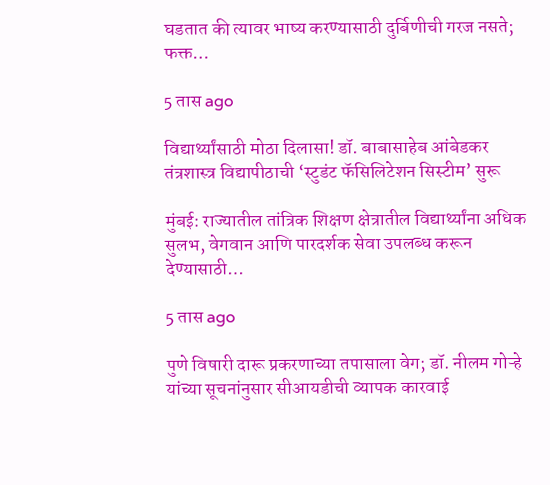घडतात की त्यावर भाष्य करण्यासाठी दुर्बिणीची गरज नसते; फक्त…

5 तास ago

विद्यार्थ्यांसाठी मोठा दिलासा! डॉ. बाबासाहेब आंबेडकर तंत्रशास्त्र विद्यापीठाची ‘स्टुडंट फॅसिलिटेशन सिस्टीम’ सुरू

मुंबई: राज्यातील तांत्रिक शिक्षण क्षेत्रातील विद्यार्थ्यांना अधिक सुलभ, वेगवान आणि पारदर्शक सेवा उपलब्ध करून देण्यासाठी…

5 तास ago

पुणे विषारी दारू प्रकरणाच्या तपासाला वेग; डॉ. नीलम गोऱ्हे यांच्या सूचनांनुसार सीआयडीची व्यापक कारवाई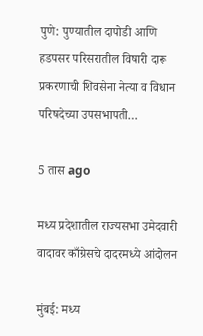पुणे: पुण्यातील दापोडी आणि हडपसर परिसरातील विषारी दारू प्रकरणाची शिवसेना नेत्या व विधान परिषदेच्या उपसभापती…

5 तास ago

मध्य प्रदेशातील राज्यसभा उमेदवारी वादावर काँग्रेसचे दादरमध्ये आंदोलन

मुंबई: मध्य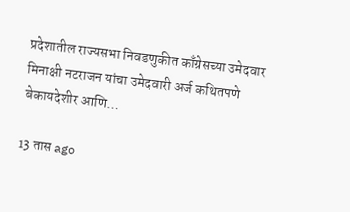प्रदेशातील राज्यसभा निवडणुकीत काँग्रेसच्या उमेदवार मिनाक्षी नटराजन यांचा उमेदवारी अर्ज कथितपणे बेकायदेशीर आणि…

13 तास ago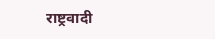राष्ट्रवादी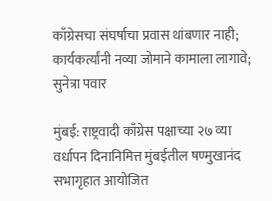काँग्रेसचा संघर्षाचा प्रवास थांबणार नाही; कार्यकर्त्यांनी नव्या जोमाने कामाला लागावे; सुनेत्रा पवार

मुंबई: राष्ट्रवादी काँग्रेस पक्षाच्या २७ व्या वर्धापन दिनानिमित्त मुंबईतील षण्मुखानंद सभागृहात आयोजित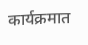कार्यक्रमात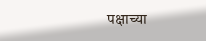पक्षाच्या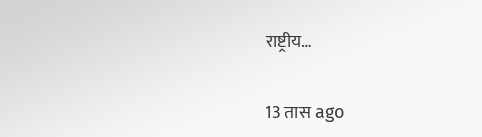राष्ट्रीय…

13 तास ago